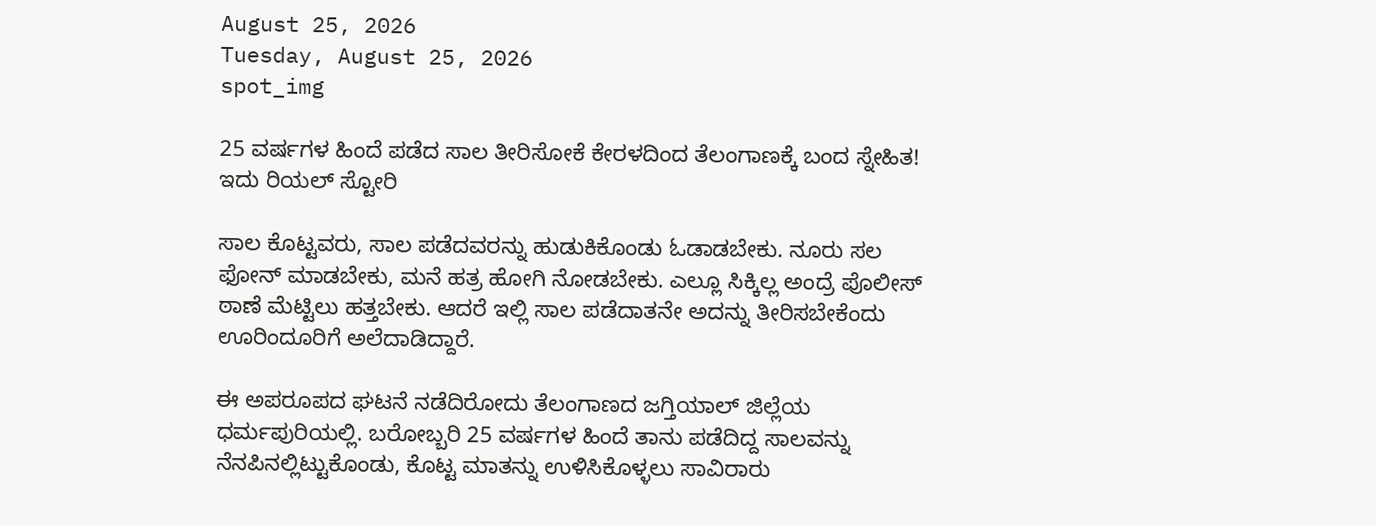August 25, 2026
Tuesday, August 25, 2026
spot_img

25 ವರ್ಷಗಳ ಹಿಂದೆ ಪಡೆದ ಸಾಲ ತೀರಿಸೋಕೆ ಕೇರಳದಿಂದ ತೆಲಂಗಾಣಕ್ಕೆ ಬಂದ ಸ್ನೇಹಿತ! ಇದು ರಿಯಲ್‌ ಸ್ಟೋರಿ

ಸಾಲ ಕೊಟ್ಟವರು, ಸಾಲ ಪಡೆದವರನ್ನು ಹುಡುಕಿಕೊಂಡು ಓಡಾಡಬೇಕು. ನೂರು ಸಲ ಫೋನ್‌ ಮಾಡಬೇಕು, ಮನೆ ಹತ್ರ ಹೋಗಿ ನೋಡಬೇಕು. ಎಲ್ಲೂ ಸಿಕ್ಕಿಲ್ಲ ಅಂದ್ರೆ ಪೊಲೀಸ್‌ ಠಾಣೆ ಮೆಟ್ಟಿಲು ಹತ್ತಬೇಕು. ಆದರೆ ಇಲ್ಲಿ ಸಾಲ ಪಡೆದಾತನೇ ಅದನ್ನು ತೀರಿಸಬೇಕೆಂದು ಊರಿಂದೂರಿಗೆ ಅಲೆದಾಡಿದ್ದಾರೆ.

ಈ ಅಪರೂಪದ ಘಟನೆ ನಡೆದಿರೋದು ತೆಲಂಗಾಣದ ಜಗ್ತಿಯಾಲ್‌ ಜಿಲ್ಲೆಯ ಧರ್ಮಪುರಿಯಲ್ಲಿ. ಬರೋಬ್ಬರಿ 25 ವರ್ಷಗಳ ಹಿಂದೆ ತಾನು ಪಡೆದಿದ್ದ ಸಾಲವನ್ನು ನೆನಪಿನಲ್ಲಿಟ್ಟುಕೊಂಡು, ಕೊಟ್ಟ ಮಾತನ್ನು ಉಳಿಸಿಕೊಳ್ಳಲು ಸಾವಿರಾರು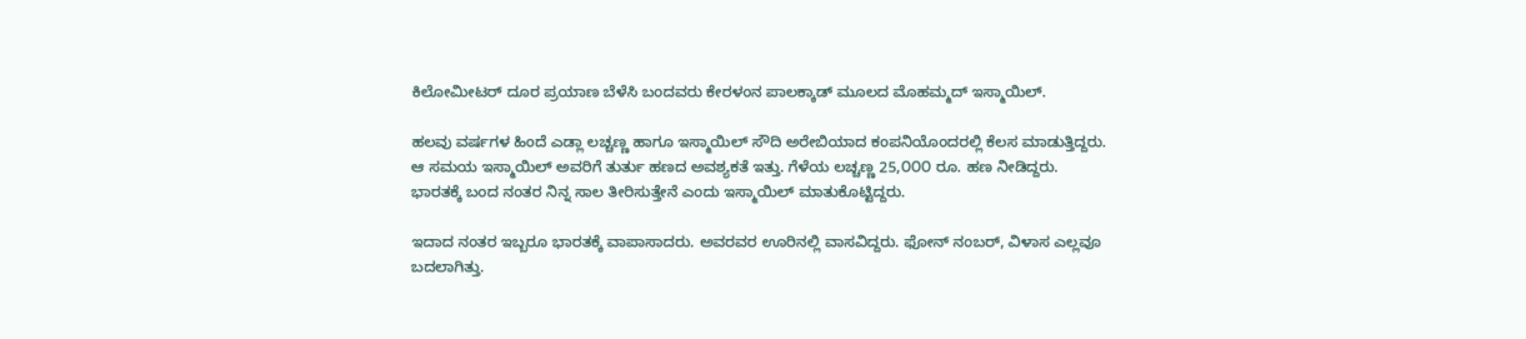ಕಿಲೋಮೀಟರ್ ದೂರ ಪ್ರಯಾಣ ಬೆಳೆಸಿ ಬಂದವರು ಕೇರಳಂನ ಪಾಲಕ್ಕಾಡ್‌ ಮೂಲದ ಮೊಹಮ್ಮದ್‌ ಇಸ್ಮಾಯಿಲ್‌.

ಹಲವು ವರ್ಷಗಳ ಹಿಂದೆ ಎಡ್ಲಾ ಲಚ್ಚಣ್ಣ ಹಾಗೂ ಇಸ್ಮಾಯಿಲ್‌ ಸೌದಿ ಅರೇಬಿಯಾದ ಕಂಪನಿಯೊಂದರಲ್ಲಿ ಕೆಲಸ ಮಾಡುತ್ತಿದ್ದರು. ಆ ಸಮಯ ಇಸ್ಮಾಯಿಲ್‌ ಅವರಿಗೆ ತುರ್ತು ಹಣದ ಅವಶ್ಯಕತೆ ಇತ್ತು. ಗೆಳೆಯ ಲಚ್ಚಣ್ಣ 25,೦೦೦ ರೂ. ಹಣ ನೀಡಿದ್ದರು. ಭಾರತಕ್ಕೆ ಬಂದ ನಂತರ ನಿನ್ನ ಸಾಲ ತೀರಿಸುತ್ತೇನೆ ಎಂದು ಇಸ್ಮಾಯಿಲ್‌ ಮಾತುಕೊಟ್ಟಿದ್ದರು.

ಇದಾದ ನಂತರ ಇಬ್ಬರೂ ಭಾರತಕ್ಕೆ ವಾಪಾಸಾದರು. ಅವರವರ ಊರಿನಲ್ಲಿ ವಾಸವಿದ್ದರು. ಫೋನ್‌ ನಂಬರ್‌, ವಿಳಾಸ ಎಲ್ಲವೂ ಬದಲಾಗಿತ್ತು.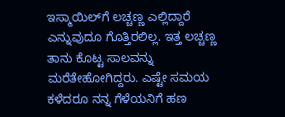ಇಸ್ಮಾಯಿಲ್‌ಗೆ ಲಚ್ಚಣ್ಣ ಎಲ್ಲಿದ್ದಾರೆ ಎನ್ನುವುದೂ ಗೊತ್ತಿರಲಿಲ್ಲ. ಇತ್ತ ಲಚ್ಚಣ್ಣ ತಾನು ಕೊಟ್ಟ ಸಾಲವನ್ನು ಮರೆತೇಹೋಗಿದ್ದರು. ಎಷ್ಟೇ ಸಮಯ ಕಳೆದರೂ ನನ್ನ ಗೆಳೆಯನಿಗೆ ಹಣ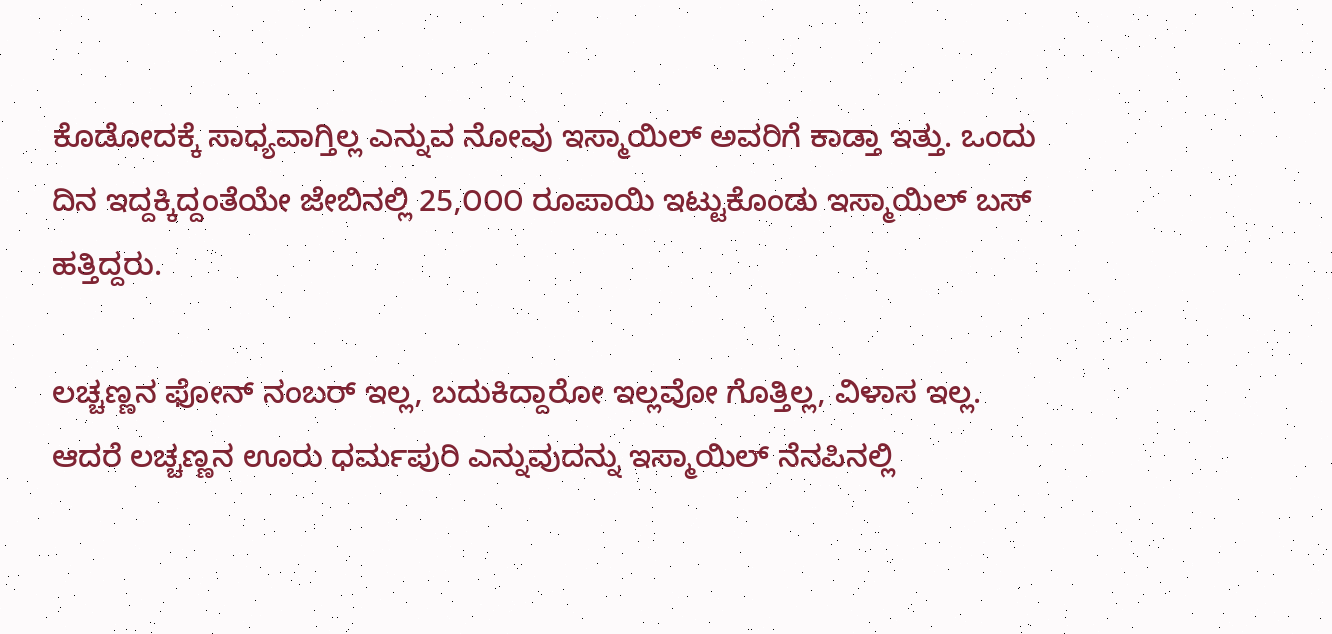ಕೊಡೋದಕ್ಕೆ ಸಾಧ್ಯವಾಗ್ತಿಲ್ಲ ಎನ್ನುವ ನೋವು ಇಸ್ಮಾಯಿಲ್‌ ಅವರಿಗೆ ಕಾಡ್ತಾ ಇತ್ತು. ಒಂದು ದಿನ ಇದ್ದಕ್ಕಿದ್ದಂತೆಯೇ ಜೇಬಿನಲ್ಲಿ 25,೦೦೦ ರೂಪಾಯಿ ಇಟ್ಟುಕೊಂಡು ಇಸ್ಮಾಯಿಲ್‌ ಬಸ್‌ ಹತ್ತಿದ್ದರು.

ಲಚ್ಚಣ್ಣನ ಫೋನ್‌ ನಂಬರ್‌ ಇಲ್ಲ, ಬದುಕಿದ್ದಾರೋ ಇಲ್ಲವೋ ಗೊತ್ತಿಲ್ಲ, ವಿಳಾಸ ಇಲ್ಲ. ಆದರೆ ಲಚ್ಚಣ್ಣನ ಊರು ಧರ್ಮಪುರಿ ಎನ್ನುವುದನ್ನು ಇಸ್ಮಾಯಿಲ್‌ ನೆನಪಿನಲ್ಲಿ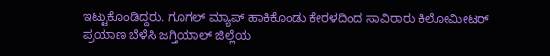ಇಟ್ಟುಕೊಂಡಿದ್ದರು. ಗೂಗಲ್‌ ಮ್ಯಾಪ್‌ ಹಾಕಿಕೊಂಡು ಕೇರಳದಿಂದ ಸಾವಿರಾರು ಕಿಲೋಮೀಟರ್ ಪ್ರಯಾಣ ಬೆಳೆಸಿ ಜಗ್ತಿಯಾಲ್ ಜಿಲ್ಲೆಯ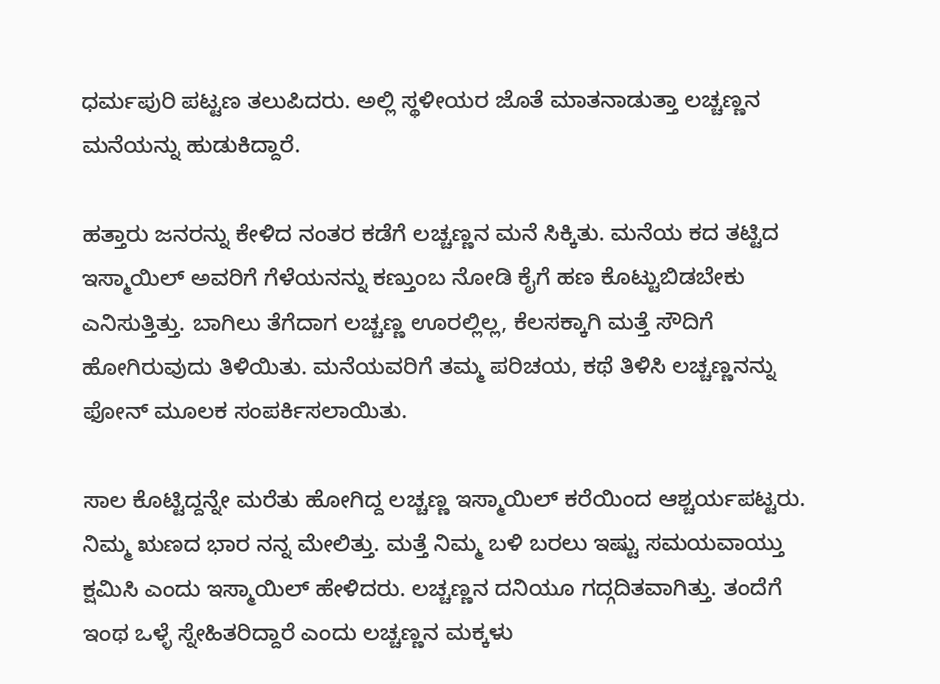ಧರ್ಮಪುರಿ ಪಟ್ಟಣ ತಲುಪಿದರು. ಅಲ್ಲಿ ಸ್ಥಳೀಯರ ಜೊತೆ ಮಾತನಾಡುತ್ತಾ ಲಚ್ಚಣ್ಣನ ಮನೆಯನ್ನು ಹುಡುಕಿದ್ದಾರೆ.

ಹತ್ತಾರು ಜನರನ್ನು ಕೇಳಿದ ನಂತರ ಕಡೆಗೆ ಲಚ್ಚಣ್ಣನ ಮನೆ ಸಿಕ್ಕಿತು. ಮನೆಯ ಕದ ತಟ್ಟಿದ ಇಸ್ಮಾಯಿಲ್‌ ಅವರಿಗೆ ಗೆಳೆಯನನ್ನು ಕಣ್ತುಂಬ ನೋಡಿ ಕೈಗೆ ಹಣ ಕೊಟ್ಟುಬಿಡಬೇಕು ಎನಿಸುತ್ತಿತ್ತು. ಬಾಗಿಲು ತೆಗೆದಾಗ ಲಚ್ಚಣ್ಣ ಊರಲ್ಲಿಲ್ಲ, ಕೆಲಸಕ್ಕಾಗಿ ಮತ್ತೆ ಸೌದಿಗೆ ಹೋಗಿರುವುದು ತಿಳಿಯಿತು. ಮನೆಯವರಿಗೆ ತಮ್ಮ ಪರಿಚಯ, ಕಥೆ ತಿಳಿಸಿ ಲಚ್ಚಣ್ಣನನ್ನು ಫೋನ್‌ ಮೂಲಕ ಸಂಪರ್ಕಿಸಲಾಯಿತು.

ಸಾಲ ಕೊಟ್ಟಿದ್ದನ್ನೇ ಮರೆತು ಹೋಗಿದ್ದ ಲಚ್ಚಣ್ಣ ಇಸ್ಮಾಯಿಲ್‌ ಕರೆಯಿಂದ ಆಶ್ಚರ್ಯಪಟ್ಟರು. ನಿಮ್ಮ ಋಣದ ಭಾರ ನನ್ನ ಮೇಲಿತ್ತು. ಮತ್ತೆ ನಿಮ್ಮ ಬಳಿ ಬರಲು ಇಷ್ಟು ಸಮಯವಾಯ್ತು ಕ್ಷಮಿಸಿ ಎಂದು ಇಸ್ಮಾಯಿಲ್‌ ಹೇಳಿದರು. ಲಚ್ಚಣ್ಣನ ದನಿಯೂ ಗದ್ಗದಿತವಾಗಿತ್ತು. ತಂದೆಗೆ ಇಂಥ ಒಳ್ಳೆ ಸ್ನೇಹಿತರಿದ್ದಾರೆ ಎಂದು ಲಚ್ಚಣ್ಣನ ಮಕ್ಕಳು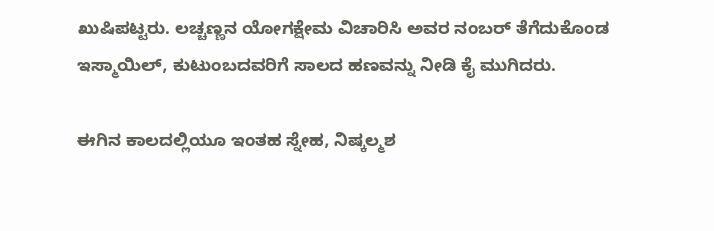ಖುಷಿಪಟ್ಟರು. ಲಚ್ಚಣ್ಣನ ಯೋಗಕ್ಷೇಮ ವಿಚಾರಿಸಿ ಅವರ ನಂಬರ್‌ ತೆಗೆದುಕೊಂಡ ಇಸ್ಮಾಯಿಲ್‌, ಕುಟುಂಬದವರಿಗೆ ಸಾಲದ ಹಣವನ್ನು ನೀಡಿ ಕೈ ಮುಗಿದರು.

ಈಗಿನ ಕಾಲದಲ್ಲಿಯೂ ಇಂತಹ ಸ್ನೇಹ, ನಿಷ್ಕಲ್ಮಶ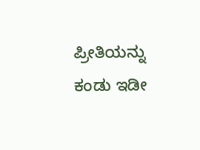ಪ್ರೀತಿಯನ್ನು ಕಂಡು ಇಡೀ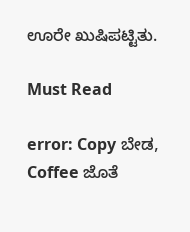ಊರೇ ಖುಷಿಪಟ್ಟಿತು.

Must Read

error: Copy ಬೇಡ, Coffee ಜೊತೆ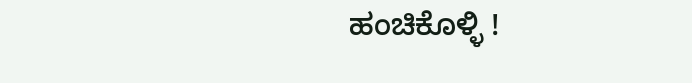ಹಂಚಿಕೊಳ್ಳಿ !